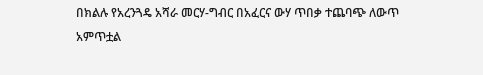በክልሉ የአረንጓዴ አሻራ መርሃ-ግብር በአፈርና ውሃ ጥበቃ ተጨባጭ ለውጥ አምጥቷል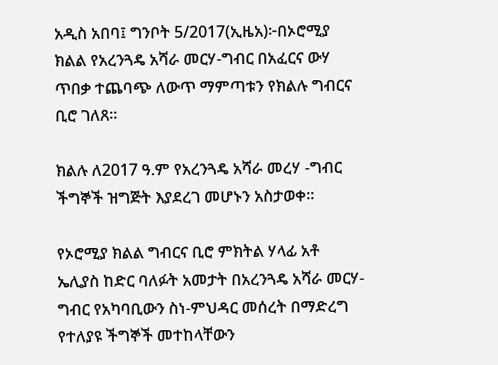አዲስ አበባ፤ ግንቦት 5/2017(ኢዜአ)፦በኦሮሚያ ክልል የአረንጓዴ አሻራ መርሃ-ግብር በአፈርና ውሃ ጥበቃ ተጨባጭ ለውጥ ማምጣቱን የክልሉ ግብርና ቢሮ ገለጸ።

ክልሉ ለ2017 ዓ.ም የአረንጓዴ አሻራ መረሃ -ግብር ችግኞች ዝግጅት እያደረገ መሆኑን አስታወቀ።

የኦሮሚያ ክልል ግብርና ቢሮ ምክትል ሃላፊ አቶ ኤሊያስ ከድር ባለፉት አመታት በአረንጓዴ አሻራ መርሃ-ግብር የአካባቢውን ስነ-ምህዳር መሰረት በማድረግ የተለያዩ ችግኞች መተከላቸውን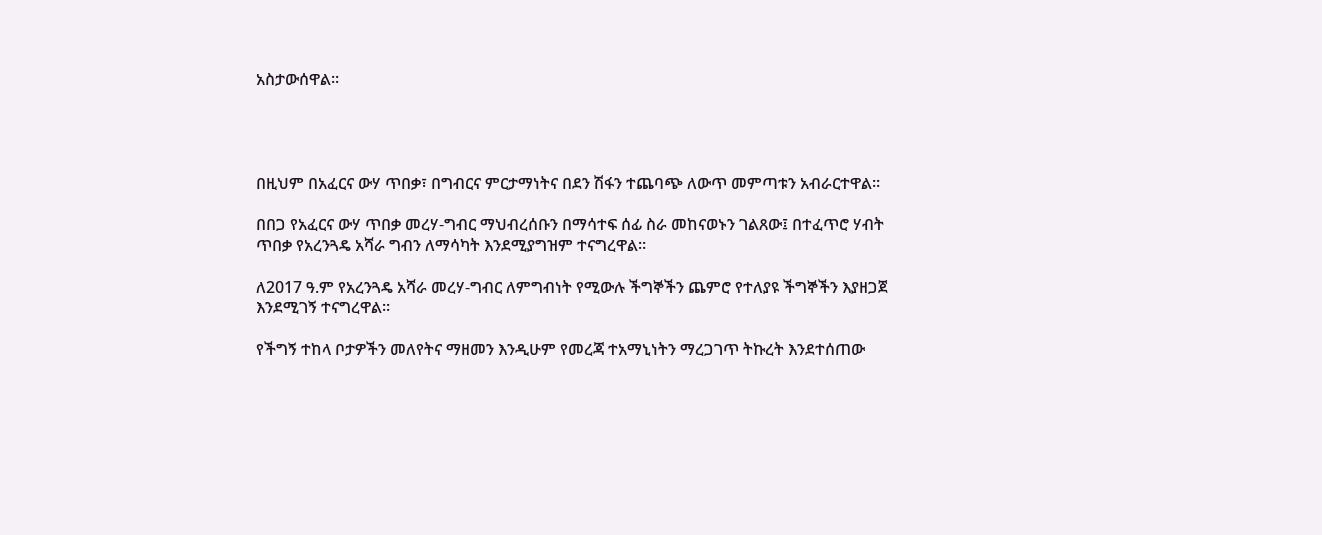አስታውሰዋል።




በዚህም በአፈርና ውሃ ጥበቃ፣ በግብርና ምርታማነትና በደን ሽፋን ተጨባጭ ለውጥ መምጣቱን አብራርተዋል።

በበጋ የአፈርና ውሃ ጥበቃ መረሃ-ግብር ማህብረሰቡን በማሳተፍ ሰፊ ስራ መከናወኑን ገልጸው፤ በተፈጥሮ ሃብት ጥበቃ የአረንጓዴ አሻራ ግብን ለማሳካት እንደሚያግዝም ተናግረዋል።

ለ2017 ዓ.ም የአረንጓዴ አሻራ መረሃ-ግብር ለምግብነት የሚውሉ ችግኞችን ጨምሮ የተለያዩ ችግኞችን እያዘጋጀ እንደሚገኝ ተናግረዋል።

የችግኝ ተከላ ቦታዎችን መለየትና ማዘመን እንዲሁም የመረጃ ተአማኒነትን ማረጋገጥ ትኩረት እንደተሰጠው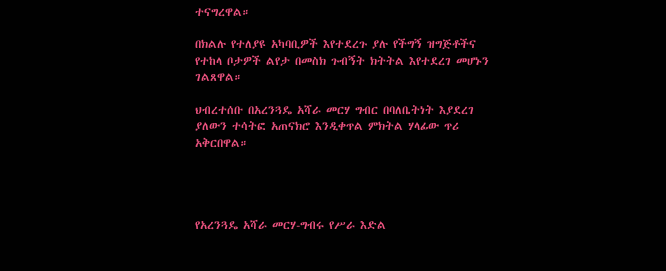ተናግረዋል።

በክልሉ የተለያዩ አካባቢዎች እየተደረጉ ያሉ የችግኝ ዝግጅቶችና የተከላ ቦታዎች ልየታ በመስክ ጉብኝት ክትትል እየተደረገ መሆኑን ገልጸዋል።

ህብረተሰቡ በአረንጓዴ አሻራ መርሃ ግብር በባለቤትነት እያደረገ ያለውን ተሳትፎ አጠናክሮ እንዲቀጥል ምክትል ሃላፊው ጥሪ አቅርበዋል።




የአረንጓዴ አሻራ መርሃ-ግብሩ የሥራ እድል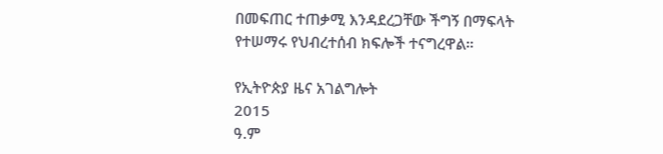በመፍጠር ተጠቃሚ እንዳደረጋቸው ችግኝ በማፍላት የተሠማሩ የህብረተሰብ ክፍሎች ተናግረዋል።

የኢትዮጵያ ዜና አገልግሎት
2015
ዓ.ም